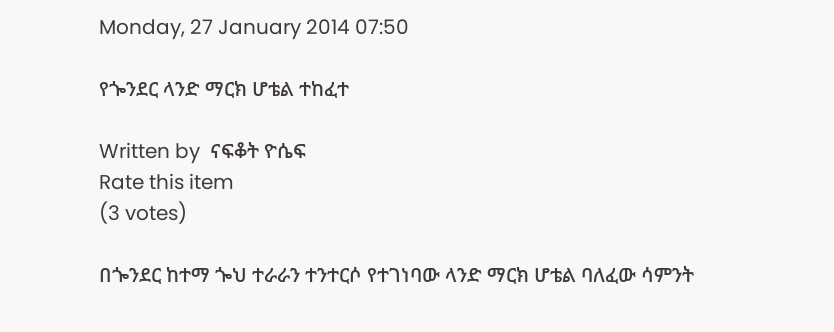Monday, 27 January 2014 07:50

የጐንደር ላንድ ማርክ ሆቴል ተከፈተ

Written by  ናፍቆት ዮሴፍ
Rate this item
(3 votes)

በጐንደር ከተማ ጐህ ተራራን ተንተርሶ የተገነባው ላንድ ማርክ ሆቴል ባለፈው ሳምንት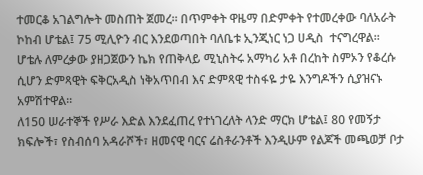ተመርቆ አገልግሎት መስጠት ጀመረ፡፡ በጥምቀት ዋዜማ በድምቀት የተመረቀው ባለአራት ኮከብ ሆቴል፤ 75 ሚሊዮን ብር እንደወጣበት ባለቤቱ ኢንጂነር ነጋ ሀዲስ  ተናግረዋል፡፡
ሆቴሉ ለምረቃው ያዘጋጀውን ኬክ የጠቅላይ ሚኒስትሩ አማካሪ አቶ በረከት ስምኦን የቆረሱ ሲሆን ድምጻዊት ፍቅርአዲስ ነቅአጥበብ እና ድምጻዊ ተስፋዬ ታዬ እንግዶችን ሲያዝናኑ አምሽተዋል፡፡
ለ150 ሠራተኞች የሥራ እድል እንደፈጠረ የተነገረለት ላንድ ማርክ ሆቴል፤ 80 የመኝታ ክፍሎች፣ የስብሰባ አዳራሾች፣ ዘመናዊ ባርና ሬስቶራንቶች እንዲሁም የልጆች መጫወቻ ቦታ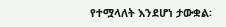የተሟላለት እንደሆነ ታውቋል፡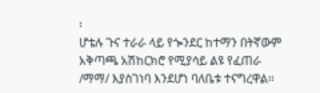፡
ሆቴሉ ጉና ተራራ ላይ የጐንደር ከተማን በትኛውም አቅጣጫ አሽከርክሮ የሚያሳይ ልዩ የፈጠራ /ማማ/ እያስገነባ እንደሆነ ባለቤቱ ተናግረዋል፡፡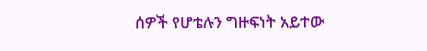ሰዎች የሆቴሉን ግዙፍነት አይተው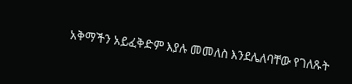አቅማችን አይፈቅድም እያሉ መመለስ እንደሌለባቸው የገለጹት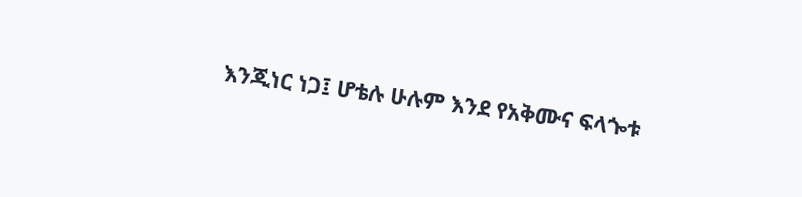እንጂነር ነጋ፤ ሆቴሉ ሁሉም እንደ የአቅሙና ፍላጐቱ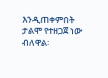እንዲጠቀምበት ታልሞ የተዘጋጀ ነው ብለዋል፡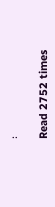፡

Read 2752 times